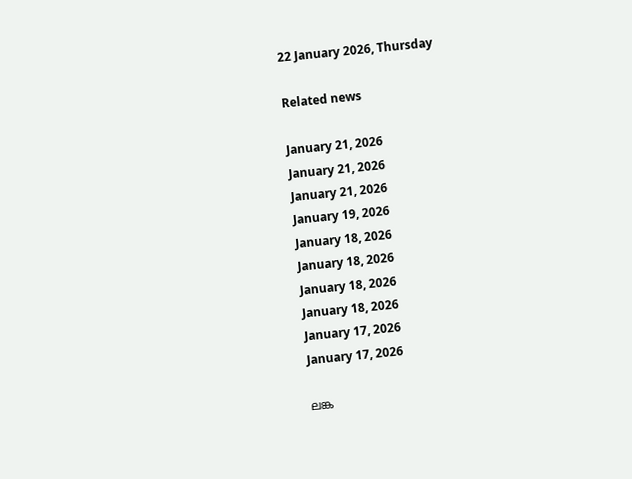22 January 2026, Thursday

Related news

January 21, 2026
January 21, 2026
January 21, 2026
January 19, 2026
January 18, 2026
January 18, 2026
January 18, 2026
January 18, 2026
January 17, 2026
January 17, 2026

ലങ്ക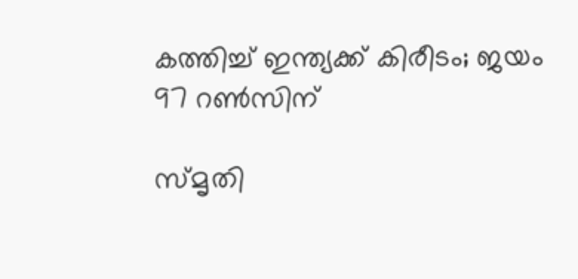കത്തിച്ച് ഇന്ത്യക്ക് കിരീടം; ജയം 97 റണ്‍സിന്

സ്മൃതി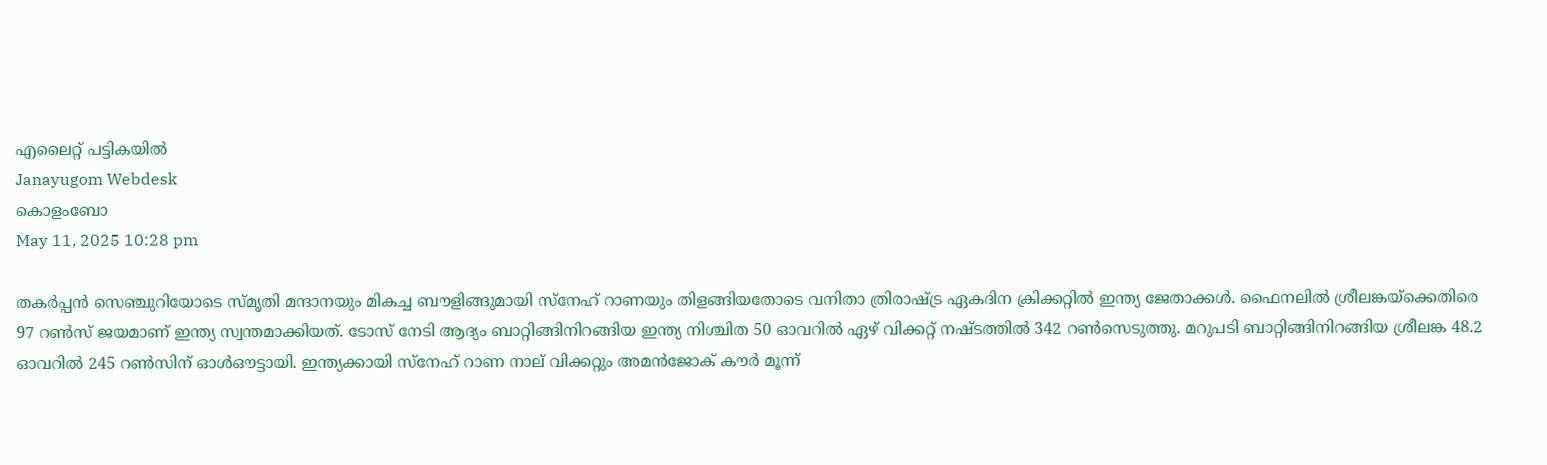എലൈറ്റ് പട്ടികയില്‍
Janayugom Webdesk
കൊളംബോ
May 11, 2025 10:28 pm

തകര്‍പ്പന്‍ സെഞ്ചുറിയോടെ സ്മൃതി മന്ദാനയും മികച്ച ബൗളിങ്ങുമായി സ്നേഹ് റാണയും തിളങ്ങിയതോടെ വനിതാ ത്രിരാഷ്ട്ര ഏകദിന ക്രിക്കറ്റില്‍ ഇന്ത്യ ജേതാക്കള്‍. ഫൈനലില്‍ ശ്രീലങ്കയ്ക്കെതിരെ 97 റണ്‍സ് ജയമാണ് ഇന്ത്യ സ്വന്തമാക്കിയത്. ടോസ് നേടി ആദ്യം ബാറ്റിങ്ങിനിറങ്ങിയ ഇന്ത്യ നിശ്ചിത 50 ഓവറില്‍ ഏഴ് വിക്കറ്റ് നഷ്ടത്തില്‍ 342 റണ്‍സെടുത്തു. മറുപടി ബാറ്റിങ്ങിനിറങ്ങിയ ശ്രീലങ്ക 48.2 ഓവറില്‍ 245 റണ്‍സിന് ഓള്‍ഔട്ടായി. ഇന്ത്യക്കായി സ്നേഹ് റാണ നാല് വിക്കറ്റും അമന്‍ജോക് കൗര്‍ മൂന്ന്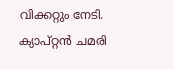വിക്കറ്റും നേടി.
ക്യാപ്റ്റന്‍ ചമരി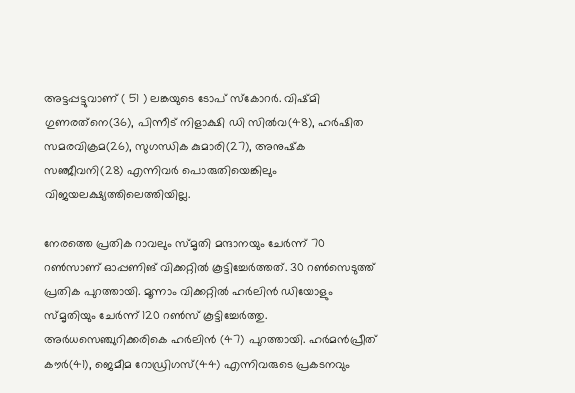അട്ടപ്പട്ടുവാണ് ( 51 ) ലങ്കയുടെ ടോപ് സ്‌കോറര്‍. വിഷ്മി ഗുണരത്‌നെ(36), പിന്നീട് നിളാക്ഷി ഡി സില്‍വ(48), ഹര്‍ഷിത സമരവിക്രമ(26), സുഗന്ധിക കുമാരി(27), അനുഷ്‌ക സഞ്ജീവനി(28) എന്നിവര്‍ പൊരുതിയെങ്കിലും വിജയലക്ഷ്യത്തിലെത്തിയില്ല.

നേരത്തെ പ്രതിക റാവലും സ്മൃതി മന്ദാനയും ചേര്‍ന്ന് 70 റണ്‍സാണ് ഓപ്പണിങ് വിക്കറ്റില്‍ കൂട്ടിച്ചേര്‍ത്തത്. 30 റണ്‍സെടുത്ത് പ്രതിക പുറത്തായി. മൂന്നാം വിക്കറ്റില്‍ ഹര്‍ലിന്‍ ഡിയോളും സ്മൃതിയും ചേര്‍ന്ന് 120 റണ്‍സ് കൂട്ടിച്ചേര്‍ത്തു. അര്‍ധസെഞ്ചുറിക്കരികെ ഹര്‍ലിന്‍ (47) പുറത്തായി. ഹര്‍മന്‍പ്രീത് കൗര്‍(41), ജെമീമ റോഡ്രിഗസ്(44) എന്നിവരുടെ പ്രകടനവും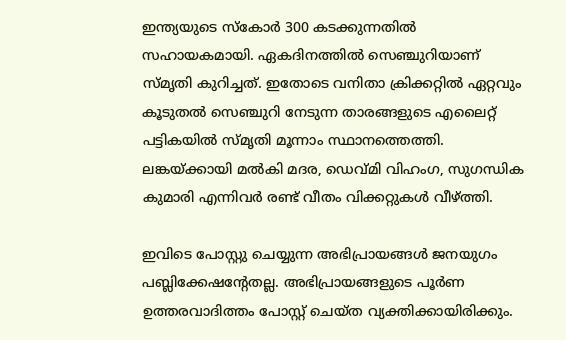ഇന്ത്യയുടെ സ്കോര്‍ 300 കടക്കുന്നതില്‍ സഹായകമായി. ഏകദിനത്തില്‍ സെ‌ഞ്ചുറിയാണ് സ്മൃതി കുറിച്ചത്. ഇതോടെ വനിതാ ക്രിക്കറ്റില്‍ ഏറ്റവും കൂടുതല്‍ സെഞ്ചുറി നേടുന്ന താരങ്ങളുടെ എലൈറ്റ് പട്ടികയില്‍ സ്മൃതി മൂന്നാം സ്ഥാനത്തെത്തി. ലങ്കയ്ക്കായി മല്‍കി മദര, ഡെവ്മി വിഹംഗ, സുഗന്ധിക കുമാരി എന്നിവര്‍ രണ്ട് വീതം വിക്കറ്റുകള്‍ വീഴ്ത്തി.

ഇവിടെ പോസ്റ്റു ചെയ്യുന്ന അഭിപ്രായങ്ങള്‍ ജനയുഗം പബ്ലിക്കേഷന്റേതല്ല. അഭിപ്രായങ്ങളുടെ പൂര്‍ണ ഉത്തരവാദിത്തം പോസ്റ്റ് ചെയ്ത വ്യക്തിക്കായിരിക്കും.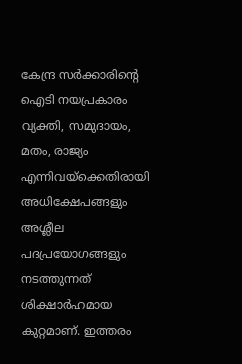കേന്ദ്ര സര്‍ക്കാരിന്റെ ഐടി നയപ്രകാരം വ്യക്തി, സമുദായം, മതം, രാജ്യം എന്നിവയ്‌ക്കെതിരായി അധിക്ഷേപങ്ങളും അശ്ലീല പദപ്രയോഗങ്ങളും നടത്തുന്നത് ശിക്ഷാര്‍ഹമായ കുറ്റമാണ്. ഇത്തരം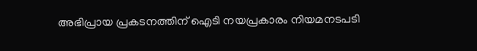അഭിപ്രായ പ്രകടനത്തിന് ഐടി നയപ്രകാരം നിയമനടപടി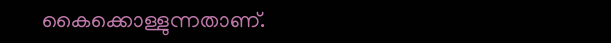കൈക്കൊള്ളുന്നതാണ്.